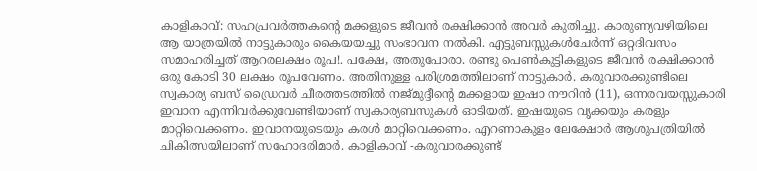കാളികാവ്: സഹപ്രവർത്തകന്റെ മക്കളുടെ ജീവൻ രക്ഷിക്കാൻ അവർ കുതിച്ചു. കാരുണ്യവഴിയിലെ ആ യാത്രയിൽ നാട്ടുകാരും കൈയയച്ചു സംഭാവന നൽകി. എട്ടുബസ്സുകൾചേർന്ന് ഒറ്റദിവസം സമാഹരിച്ചത് ആറരലക്ഷം രൂപ!. പക്ഷേ, അതുപോരാ. രണ്ടു പെൺകുട്ടികളുടെ ജീവൻ രക്ഷിക്കാൻ ഒരു കോടി 30 ലക്ഷം രൂപവേണം. അതിനുള്ള പരിശ്രമത്തിലാണ് നാട്ടുകാർ. കരുവാരക്കുണ്ടിലെ സ്വകാര്യ ബസ് ഡ്രൈവർ ചീരത്തടത്തിൽ നജ്മുദ്ദീന്റെ മക്കളായ ഇഷാ നൗറിൻ (11), ഒന്നരവയസ്സുകാരി ഇവാന എന്നിവർക്കുവേണ്ടിയാണ് സ്വകാര്യബസുകൾ ഓടിയത്. ഇഷയുടെ വൃക്കയും കരളും മാറ്റിവെക്കണം. ഇവാനയുടെയും കരൾ മാറ്റിവെക്കണം. എറണാകുളം ലേക്ഷോർ ആശുപത്രിയിൽ ചികിത്സയിലാണ് സഹോദരിമാർ. കാളികാവ് -കരുവാരക്കുണ്ട്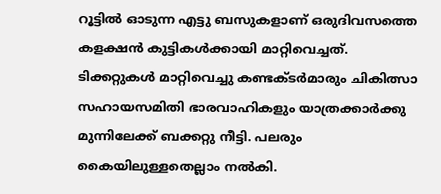റൂട്ടിൽ ഓടുന്ന എട്ടു ബസുകളാണ് ഒരുദിവസത്തെ കളക്ഷൻ കുട്ടികൾക്കായി മാറ്റിവെച്ചത്. ടിക്കറ്റുകൾ മാറ്റിവെച്ചു കണ്ടക്ടർമാരും ചികിത്സാ സഹായസമിതി ഭാരവാഹികളും യാത്രക്കാർക്കു മുന്നിലേക്ക് ബക്കറ്റു നീട്ടി. പലരും കൈയിലുള്ളതെല്ലാം നൽകി.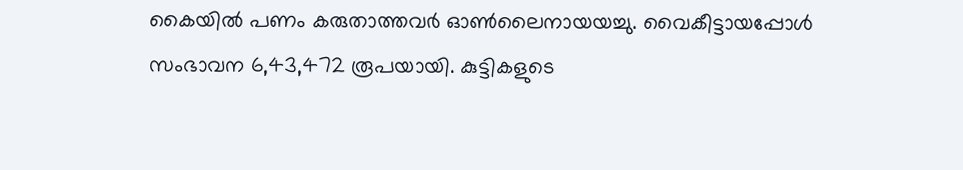കൈയിൽ പണം കരുതാത്തവർ ഓൺലൈനായയച്ചു. വൈകീട്ടായപ്പോൾ സംഭാവന 6,43,472 രൂപയായി. കുട്ടികളുടെ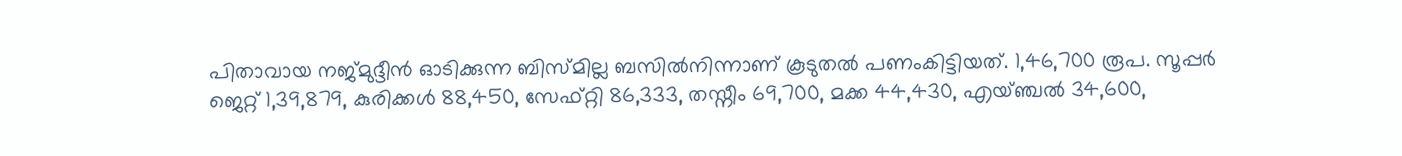പിതാവായ നജ്മുദ്ദീൻ ഓടിക്കുന്ന ബിസ്മില്ല ബസിൽനിന്നാണ് കൂടുതൽ പണംകിട്ടിയത്. 1,46,700 രൂപ. സൂപ്പർ ജെറ്റ് 1,39,879, കുരിക്കൾ 88,450, സേഫ്റ്റി 86,333, തസ്നീം 69,700, മക്ക 44,430, എയ്ഞ്ചൽ 34,600,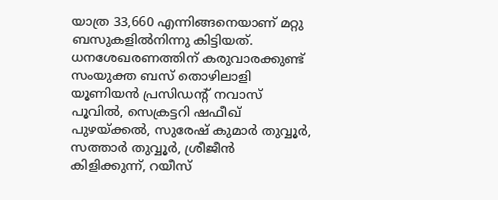യാത്ര 33,660 എന്നിങ്ങനെയാണ് മറ്റു ബസുകളിൽനിന്നു കിട്ടിയത്. ധനശേഖരണത്തിന് കരുവാരക്കുണ്ട് സംയുക്ത ബസ് തൊഴിലാളി യൂണിയൻ പ്രസിഡന്റ് നവാസ് പൂവിൽ, സെക്രട്ടറി ഷഫീഖ് പുഴയ്ക്കൽ, സുരേഷ് കുമാർ തുവ്വൂർ, സത്താർ തുവ്വൂർ, ശ്രീജീൻ കിളിക്കുന്ന്, റയീസ്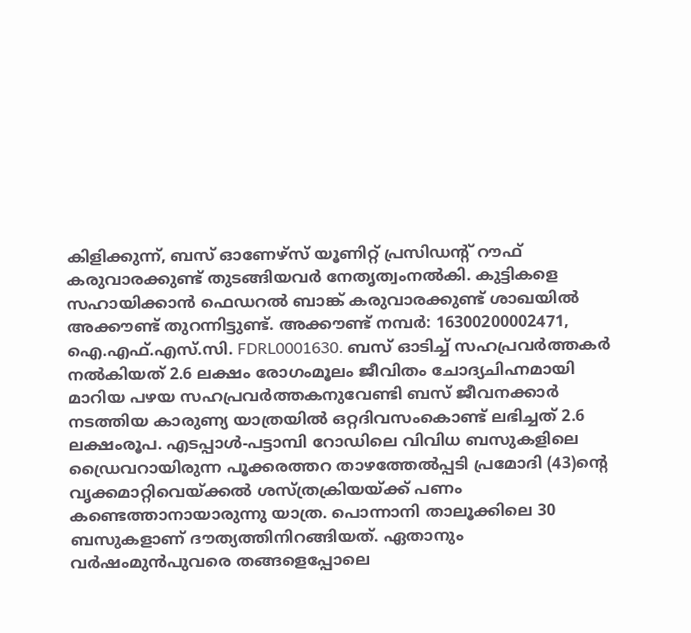കിളിക്കുന്ന്, ബസ് ഓണേഴ്സ് യൂണിറ്റ് പ്രസിഡന്റ് റൗഫ് കരുവാരക്കുണ്ട് തുടങ്ങിയവർ നേതൃത്വംനൽകി. കുട്ടികളെ സഹായിക്കാൻ ഫെഡറൽ ബാങ്ക് കരുവാരക്കുണ്ട് ശാഖയിൽ അക്കൗണ്ട് തുറന്നിട്ടുണ്ട്. അക്കൗണ്ട് നമ്പർ: 16300200002471, ഐ.എഫ്.എസ്.സി. FDRL0001630. ബസ് ഓടിച്ച് സഹപ്രവർത്തകർ നൽകിയത് 2.6 ലക്ഷം രോഗംമൂലം ജീവിതം ചോദ്യചിഹ്നമായി മാറിയ പഴയ സഹപ്രവർത്തകനുവേണ്ടി ബസ് ജീവനക്കാർ നടത്തിയ കാരുണ്യ യാത്രയിൽ ഒറ്റദിവസംകൊണ്ട് ലഭിച്ചത് 2.6 ലക്ഷംരൂപ. എടപ്പാൾ-പട്ടാമ്പി റോഡിലെ വിവിധ ബസുകളിലെ ഡ്രൈവറായിരുന്ന പൂക്കരത്തറ താഴത്തേൽപ്പടി പ്രമോദി (43)ന്റെ വൃക്കമാറ്റിവെയ്ക്കൽ ശസ്ത്രക്രിയയ്ക്ക് പണം കണ്ടെത്താനായാരുന്നു യാത്ര. പൊന്നാനി താലൂക്കിലെ 30 ബസുകളാണ് ദൗത്യത്തിനിറങ്ങിയത്. ഏതാനും വർഷംമുൻപുവരെ തങ്ങളെപ്പോലെ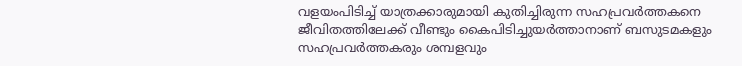വളയംപിടിച്ച് യാത്രക്കാരുമായി കുതിച്ചിരുന്ന സഹപ്രവർത്തകനെ ജീവിതത്തിലേക്ക് വീണ്ടും കൈപിടിച്ചുയർത്താനാണ് ബസുടമകളും സഹപ്രവർത്തകരും ശമ്പളവും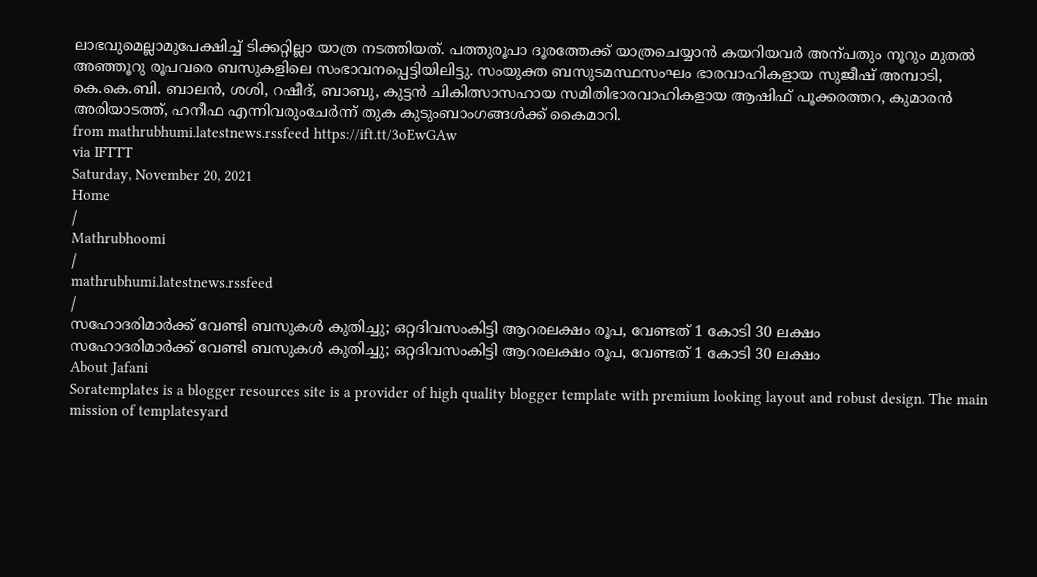ലാഭവുമെല്ലാമുപേക്ഷിച്ച് ടിക്കറ്റില്ലാ യാത്ര നടത്തിയത്. പത്തുരൂപാ ദൂരത്തേക്ക് യാത്രചെയ്യാൻ കയറിയവർ അന്പതും നൂറും മുതൽ അഞ്ഞൂറു രൂപവരെ ബസുകളിലെ സംഭാവനപ്പെട്ടിയിലിട്ടു. സംയുക്ത ബസുടമസ്ഥസംഘം ഭാരവാഹികളായ സുജീഷ് അമ്പാടി, കെ.കെ.ബി. ബാലൻ, ശശി, റഷീദ്, ബാബു, കുട്ടൻ ചികിത്സാസഹായ സമിതിഭാരവാഹികളായ ആഷിഫ് പൂക്കരത്തറ, കുമാരൻ അരിയാടത്ത്, ഹനീഫ എന്നിവരുംചേർന്ന് തുക കുടുംബാംഗങ്ങൾക്ക് കൈമാറി.
from mathrubhumi.latestnews.rssfeed https://ift.tt/3oEwGAw
via IFTTT
Saturday, November 20, 2021
Home
/
Mathrubhoomi
/
mathrubhumi.latestnews.rssfeed
/
സഹോദരിമാർക്ക് വേണ്ടി ബസുകൾ കുതിച്ചു; ഒറ്റദിവസംകിട്ടി ആറരലക്ഷം രൂപ, വേണ്ടത് 1 കോടി 30 ലക്ഷം
സഹോദരിമാർക്ക് വേണ്ടി ബസുകൾ കുതിച്ചു; ഒറ്റദിവസംകിട്ടി ആറരലക്ഷം രൂപ, വേണ്ടത് 1 കോടി 30 ലക്ഷം
About Jafani
Soratemplates is a blogger resources site is a provider of high quality blogger template with premium looking layout and robust design. The main mission of templatesyard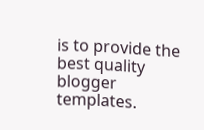is to provide the best quality blogger templates.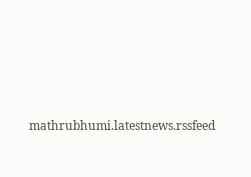mathrubhumi.latestnews.rssfeed